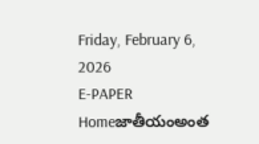Friday, February 6, 2026
E-PAPER
Homeజాతీయంఅంత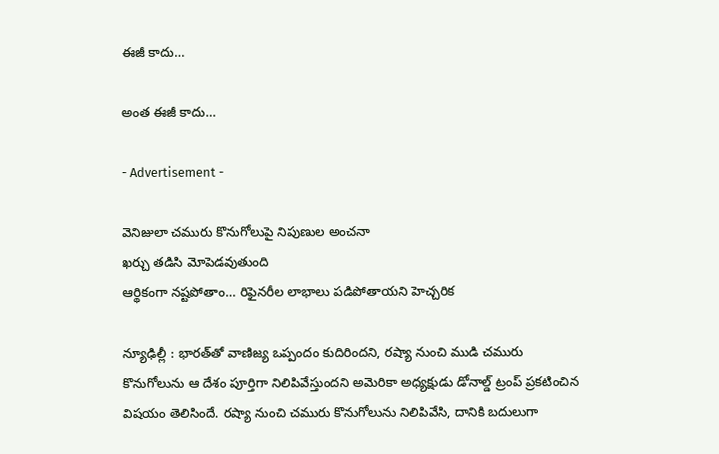ఈజీ కాదు…

అంత ఈజీ కాదు…

- Advertisement -

వెనిజులా చమురు కొనుగోలుపై నిపుణుల అంచనా
ఖర్చు తడిసి మోపెడవుతుంది
ఆర్థికంగా నష్టపోతాం… రిఫైనరీల లాభాలు పడిపోతాయని హెచ్చరిక

న్యూఢిల్లీ : భారత్‌తో వాణిజ్య ఒప్పందం కుదిరిందని, రష్యా నుంచి ముడి చమురు కొనుగోలును ఆ దేశం పూర్తిగా నిలిపివేస్తుందని అమెరికా అధ్యక్షుడు డోనాల్డ్‌ ట్రంప్‌ ప్రకటించిన విషయం తెలిసిందే. రష్యా నుంచి చమురు కొనుగోలును నిలిపివేసి, దానికి బదులుగా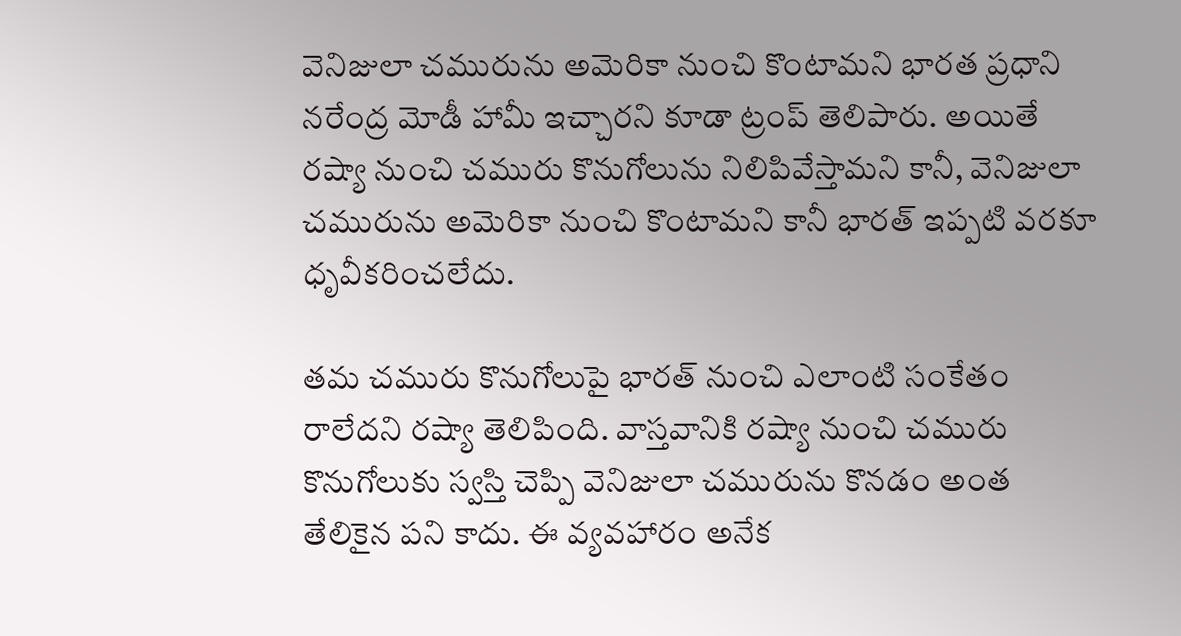వెనిజులా చమురును అమెరికా నుంచి కొంటామని భారత ప్రధాని నరేంద్ర మోడీ హామీ ఇచ్చారని కూడా ట్రంప్‌ తెలిపారు. అయితే రష్యా నుంచి చమురు కొనుగోలును నిలిపివేస్తామని కానీ, వెనిజులా చమురును అమెరికా నుంచి కొంటామని కానీ భారత్‌ ఇప్పటి వరకూ ధృవీకరించలేదు.

తమ చమురు కొనుగోలుపై భారత్‌ నుంచి ఎలాంటి సంకేతం రాలేదని రష్యా తెలిపింది. వాస్తవానికి రష్యా నుంచి చమురు కొనుగోలుకు స్వస్తి చెప్పి వెనిజులా చమురును కొనడం అంత తేలికైన పని కాదు. ఈ వ్యవహారం అనేక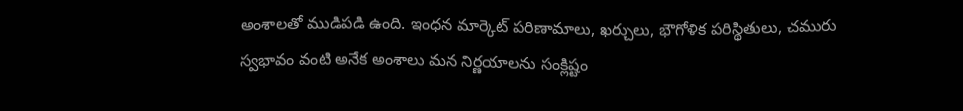అంశాలతో ముడిపడి ఉంది. ఇంధన మార్కెట్‌ పరిణామాలు, ఖర్చులు, భౌగోళిక పరిస్థితులు, చమురు స్వభావం వంటి అనేక అంశాలు మన నిర్ణయాలను సంక్లిష్టం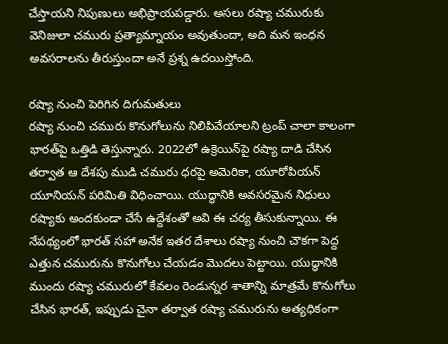చేస్తాయని నిపుణులు అభిప్రాయపడ్డారు. అసలు రష్యా చమురుకు వెనిజులా చమురు ప్రత్యామ్నాయం అవుతుందా, అది మన ఇంధన అవసరాలను తీరుస్తుందా అనే ప్రశ్న ఉదయిస్తోంది.

రష్యా నుంచి పెరిగిన దిగుమతులు
రష్యా నుంచి చమురు కొనుగోలును నిలిపివేయాలని ట్రంప్‌ చాలా కాలంగా భారత్‌పై ఒత్తిడి తెస్తున్నారు. 2022లో ఉక్రెయిన్‌పై రష్యా దాడి చేసిన తర్వాత ఆ దేశపు ముడి చమురు ధరపై అమెరికా, యూరోపియన్‌ యూనియన్‌ పరిమితి విధించాయి. యుద్ధానికి అవసరమైన నిధులు రష్యాకు అందకుండా చేసే ఉద్దేశంతో అవి ఈ చర్య తీసుకున్నాయి. ఈ నేపథ్యంలో భారత్‌ సహా అనేక ఇతర దేశాలు రష్యా నుంచి చౌకగా పెద్ద ఎత్తున చమురును కొనుగోలు చేయడం మొదలు పెట్టాయి. యుద్ధానికి ముందు రష్యా చమురులో కేవలం రెండున్నర శాతాన్ని మాత్రమే కొనుగోలు చేసిన భారత్‌, ఇప్పుడు చైనా తర్వాత రష్యా చమురును అత్యధికంగా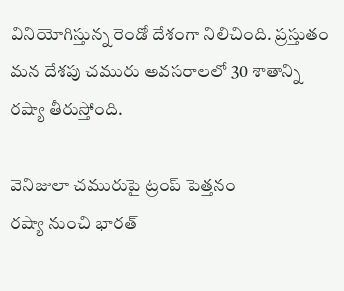వినియోగిస్తున్న రెండో దేశంగా నిలిచింది. ప్రస్తుతం మన దేశపు చమురు అవసరాలలో 30 శాతాన్ని రష్యా తీరుస్తోంది.

వెనిజులా చమురుపై ట్రంప్‌ పెత్తనం
రష్యా నుంచి భారత్‌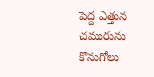పెద్ద ఎత్తున చమురును కొనుగోలు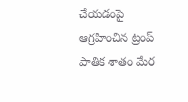చేయడంపై ఆగ్రహించిన ట్రంప్‌ పాతిక శాతం మేర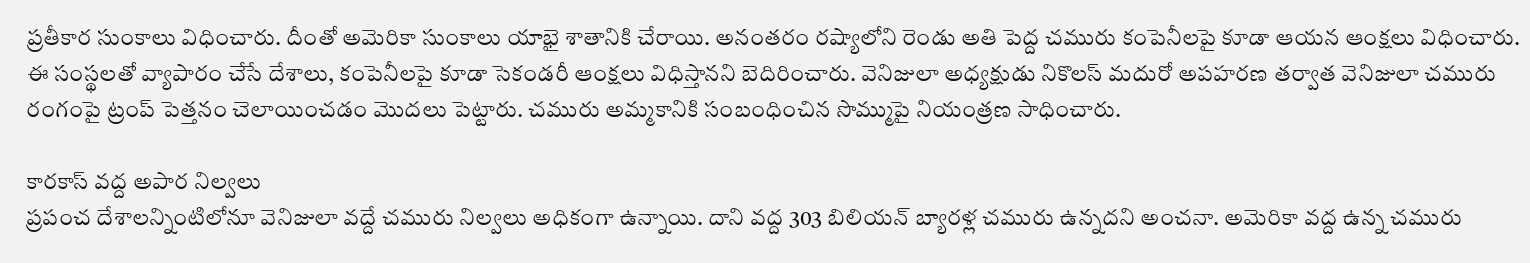ప్రతీకార సుంకాలు విధించారు. దీంతో అమెరికా సుంకాలు యాభై శాతానికి చేరాయి. అనంతరం రష్యాలోని రెండు అతి పెద్ద చమురు కంపెనీలపై కూడా ఆయన ఆంక్షలు విధించారు. ఈ సంస్థలతో వ్యాపారం చేసే దేశాలు, కంపెనీలపై కూడా సెకండరీ ఆంక్షలు విధిస్తానని బెదిరించారు. వెనిజులా అధ్యక్షుడు నికొలస్‌ మదురో అపహరణ తర్వాత వెనిజులా చమురు రంగంపై ట్రంప్‌ పెత్తనం చెలాయించడం మొదలు పెట్టారు. చమురు అమ్మకానికి సంబంధించిన సొమ్ముపై నియంత్రణ సాధించారు.

కారకాస్‌ వద్ద అపార నిల్వలు
ప్రపంచ దేశాలన్నింటిలోనూ వెనిజులా వద్దే చమురు నిల్వలు అధికంగా ఉన్నాయి. దాని వద్ద 303 బిలియన్‌ బ్యారళ్ల చమురు ఉన్నదని అంచనా. అమెరికా వద్ద ఉన్న చమురు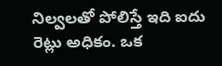నిల్వలతో పోలిస్తే ఇది ఐదు రెట్లు అధికం. ఒక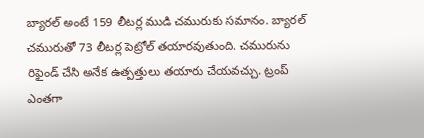బ్యారల్‌ అంటే 159 లీటర్ల ముడి చమురుకు సమానం. బ్యారల్‌ చమురుతో 73 లీటర్ల పెట్రోల్‌ తయారవుతుంది. చమురును రిఫైండ్‌ చేసి అనేక ఉత్పత్తులు తయారు చేయవచ్చు. ట్రంప్‌ ఎంతగా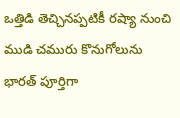ఒత్తిడి తెచ్చినప్పటికీ రష్యా నుంచి ముడి చమురు కొనుగోలును భారత్‌ పూర్తిగా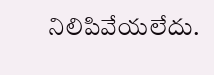నిలిపివేయలేదు.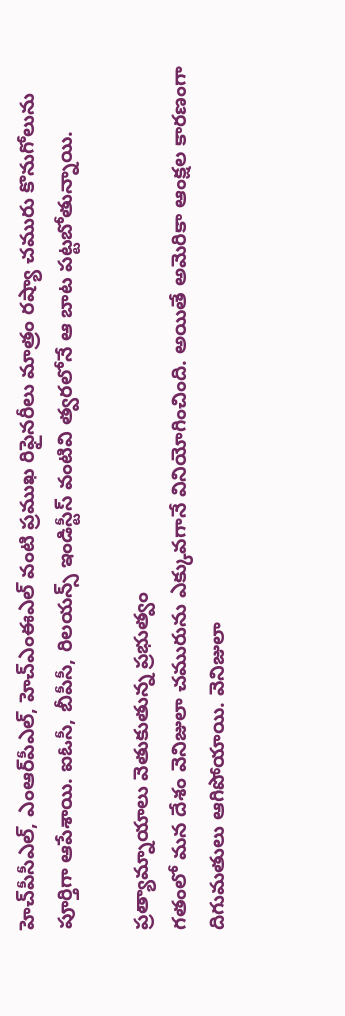హెచ్‌పీసీఎల్‌, ఎంఆర్‌పీఎల్‌, హెచ్‌ఎంఈఎల్‌ వంటి ప్రముఖ రిఫైనరీలు మాత్రం రష్యా చమురు కొనుగోలును పూర్తిగా ఆపేశాయి. ఐఓసీ, బీపీసీ, రిలయన్స్‌ ఇండిస్టీస్‌ వంటివి త్వరలోనే ఆ బాట పట్టబోతున్నాయి.

ప్రత్యామ్నాయాలు వెతుకుతున్న ప్రభుత్వం
గతంలో మన దేశం వెనిజులా చమురును ఎక్కువగానే వినియోగించింది. అయితే అమెరికా ఆంక్షల కారణంగా దిగుమతులు ఆగిపోయాయి. వెనిజులా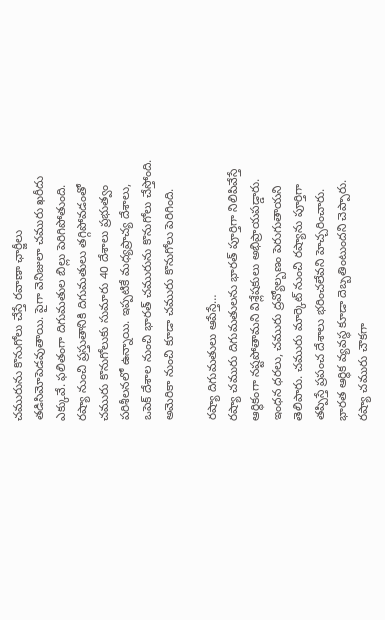చమురును కొనుగోలు చేస్తే రవాణా ఛార్జీలు తడిసిమోపెడవుతాయి. పైగా వెనిజులా చమురు ఖరీదు ఎక్కువే. ఫలితంగా దిగుమతుల బిల్లు పెరిగిపోతుంది. రష్యా నుంచి ప్రస్తుతానికి దిగుమతులు తగ్గిపోవడంతో చమురు కొనుగోలుకు సుమారు 40 దేశాలు ప్రభుత్వం పరిశీలనలో ఉన్నాయి. ఇప్పటికే మధ్యప్రాచ్య దేశాలు, ఒపెక్‌ దేశాల నుంచి భారత్‌ చమురును కొనుగోలు చేస్తోంది. అమెరికా నుంచి కూడా చమురు కొనుగోలు పెరిగింది.

రష్యా దిగుమతులు ఆపేస్తే…
రష్యా చమురు దిగుమతులను భారత్‌ పూర్తిగా నిలిపివేస్తే ఆర్థికంగా నష్టపోతామని విశ్లేషకులు అభిప్రాయపడ్డారు. ఇంధన ధరలు, చమురు ద్రవ్యోల్బణం పెరుగుతాయని తెలిపారు. చమురు మార్కెట్‌ నుంచి రష్యాను పూర్తిగా తప్పిస్తే ప్రపంచ దేశాలు భరించలేవని హెచ్చరించారు. భారత ఆర్థిక వ్యవస్థ కూడా దెబ్బతింటుందని చెప్పారు. రష్యా చమురు చౌకగా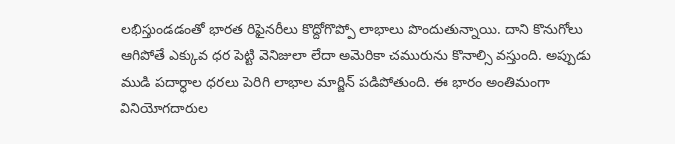లభిస్తుండడంతో భారత రిఫైనరీలు కొద్దోగొప్పో లాభాలు పొందుతున్నాయి. దాని కొనుగోలు ఆగిపోతే ఎక్కువ ధర పెట్టి వెనిజులా లేదా అమెరికా చమురును కొనాల్సి వస్తుంది. అప్పుడు ముడి పదార్ధాల ధరలు పెరిగి లాభాల మార్జిన్‌ పడిపోతుంది. ఈ భారం అంతిమంగా వినియోగదారుల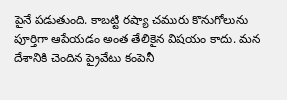పైనే పడుతుంది. కాబట్టి రష్యా చమురు కొనుగోలును పూర్తిగా ఆపేయడం అంత తేలికైన విషయం కాదు. మన దేశానికి చెందిన ప్రైవేటు కంపెనీ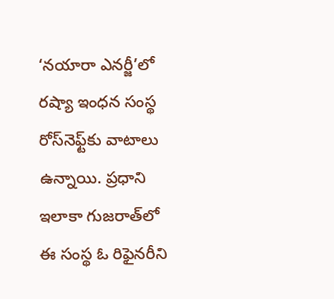‘నయారా ఎనర్జీ’లో రష్యా ఇంధన సంస్థ రోస్‌నెఫ్ట్‌కు వాటాలు ఉన్నాయి. ప్రధాని ఇలాకా గుజరాత్‌లో ఈ సంస్థ ఓ రిఫైనరీని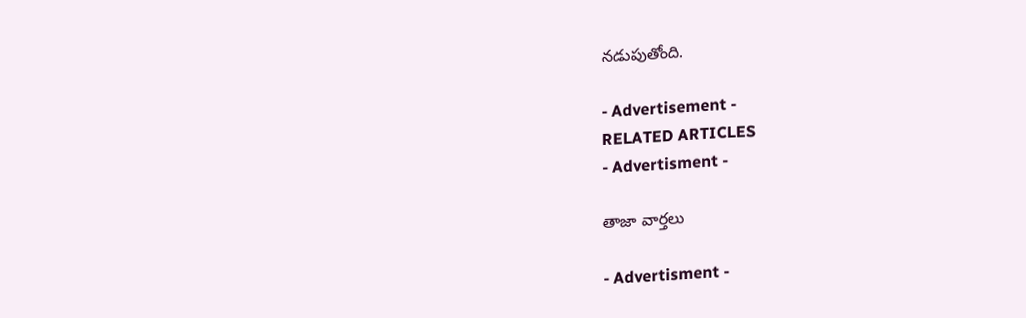నడుపుతోంది.

- Advertisement -
RELATED ARTICLES
- Advertisment -

తాజా వార్తలు

- Advertisment -